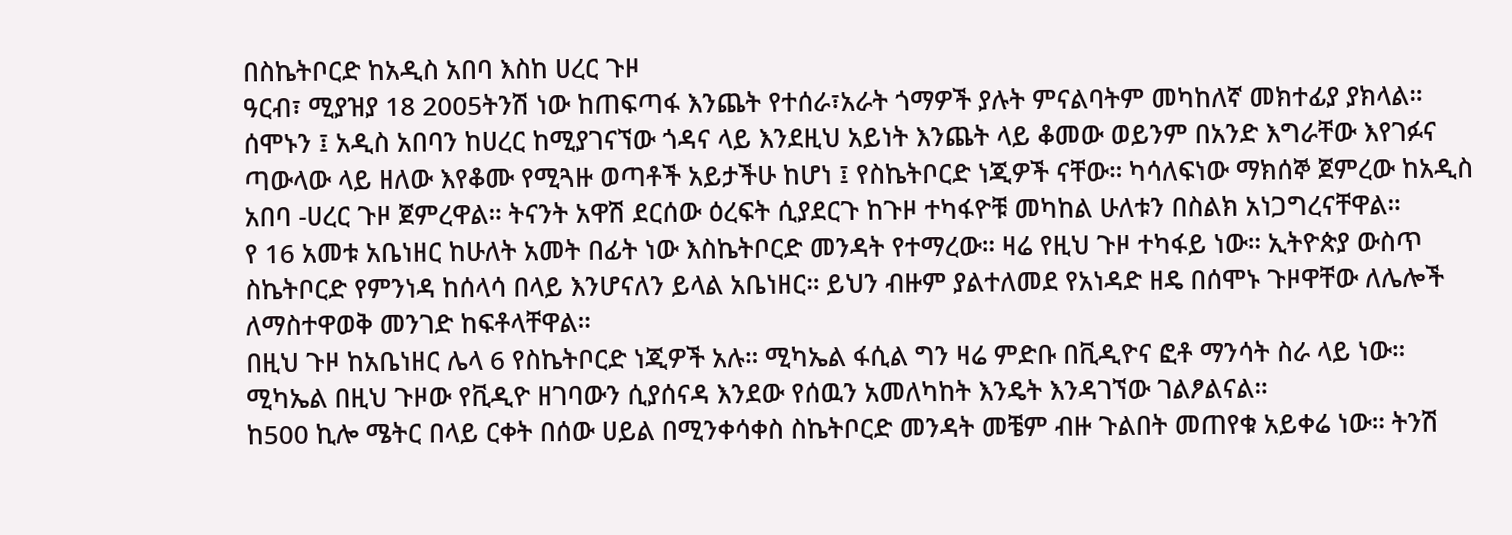በስኬትቦርድ ከአዲስ አበባ እስከ ሀረር ጉዞ
ዓርብ፣ ሚያዝያ 18 2005ትንሽ ነው ከጠፍጣፋ እንጨት የተሰራ፣አራት ጎማዎች ያሉት ምናልባትም መካከለኛ መክተፊያ ያክላል። ሰሞኑን ፤ አዲስ አበባን ከሀረር ከሚያገናኘው ጎዳና ላይ እንደዚህ አይነት እንጨት ላይ ቆመው ወይንም በአንድ እግራቸው እየገፉና ጣውላው ላይ ዘለው እየቆሙ የሚጓዙ ወጣቶች አይታችሁ ከሆነ ፤ የስኬትቦርድ ነጂዎች ናቸው። ካሳለፍነው ማክሰኞ ጀምረው ከአዲስ አበባ -ሀረር ጉዞ ጀምረዋል። ትናንት አዋሽ ደርሰው ዕረፍት ሲያደርጉ ከጉዞ ተካፋዮቹ መካከል ሁለቱን በስልክ አነጋግረናቸዋል።
የ 16 አመቱ አቤነዘር ከሁለት አመት በፊት ነው እስኬትቦርድ መንዳት የተማረው። ዛሬ የዚህ ጉዞ ተካፋይ ነው። ኢትዮጵያ ውስጥ ስኬትቦርድ የምንነዳ ከሰላሳ በላይ እንሆናለን ይላል አቤነዘር። ይህን ብዙም ያልተለመደ የአነዳድ ዘዴ በሰሞኑ ጉዞዋቸው ለሌሎች ለማስተዋወቅ መንገድ ከፍቶላቸዋል።
በዚህ ጉዞ ከአቤነዘር ሌላ 6 የስኬትቦርድ ነጂዎች አሉ። ሚካኤል ፋሲል ግን ዛሬ ምድቡ በቪዲዮና ፎቶ ማንሳት ስራ ላይ ነው። ሚካኤል በዚህ ጉዞው የቪዲዮ ዘገባውን ሲያሰናዳ እንደው የሰዉን አመለካከት እንዴት እንዳገኘው ገልፆልናል።
ከ500 ኪሎ ሜትር በላይ ርቀት በሰው ሀይል በሚንቀሳቀስ ስኬትቦርድ መንዳት መቼም ብዙ ጉልበት መጠየቁ አይቀሬ ነው። ትንሽ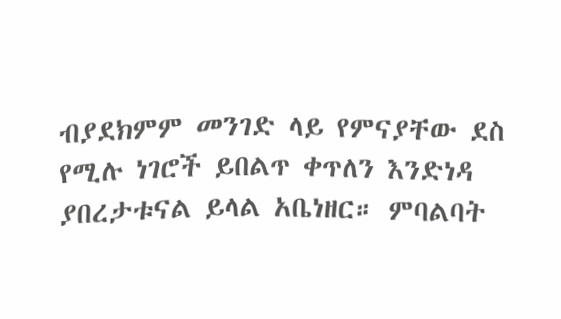ብያደክምም መንገድ ላይ የምናያቸው ደስ የሚሉ ነገሮች ይበልጥ ቀጥለን እንድነዳ ያበረታቱናል ይላል አቤነዘር። ምባልባት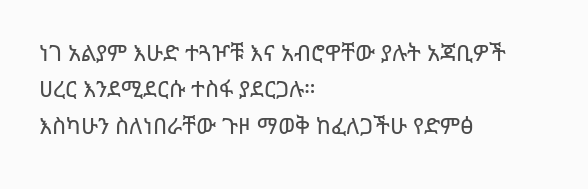ነገ አልያም እሁድ ተጓዦቹ እና አብሮዋቸው ያሉት አጃቢዎች ሀረር እንደሚደርሱ ተስፋ ያደርጋሉ።
እስካሁን ስለነበራቸው ጉዞ ማወቅ ከፈለጋችሁ የድምፅ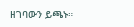ዘገባውን ይጫኑ።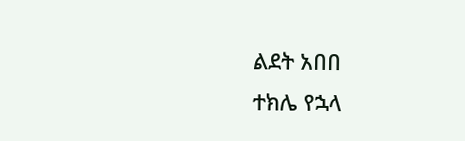ልደት አበበ
ተክሌ የኋላ